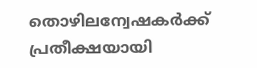തൊഴിലന്വേഷകര്‍ക്ക് പ്രതീക്ഷയായി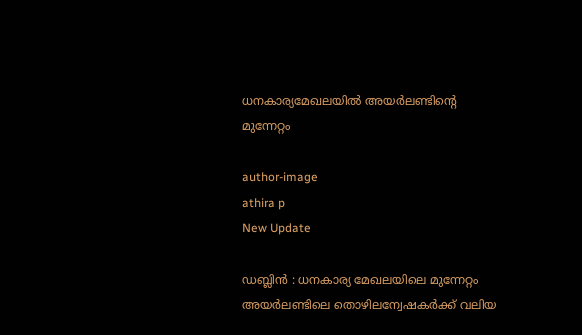ധനകാര്യമേഖലയില്‍ അയര്‍ലണ്ടിന്റെ മുന്നേറ്റം

author-image
athira p
New Update

ഡബ്ലിന്‍ : ധനകാര്യ മേഖലയിലെ മുന്നേറ്റം അയര്‍ലണ്ടിലെ തൊഴിലന്വേഷകര്‍ക്ക് വലിയ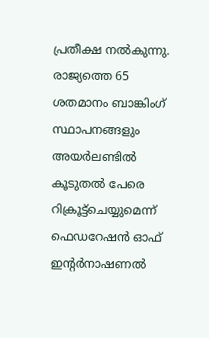പ്രതീക്ഷ നല്‍കുന്നു. രാജ്യത്തെ 65 ശതമാനം ബാങ്കിംഗ് സ്ഥാപനങ്ങളും അയര്‍ലണ്ടില്‍ കൂടുതല്‍ പേരെ റിക്രൂട്ട്ചെയ്യുമെന്ന് ഫെഡറേഷന്‍ ഓഫ് ഇന്റര്‍നാഷണല്‍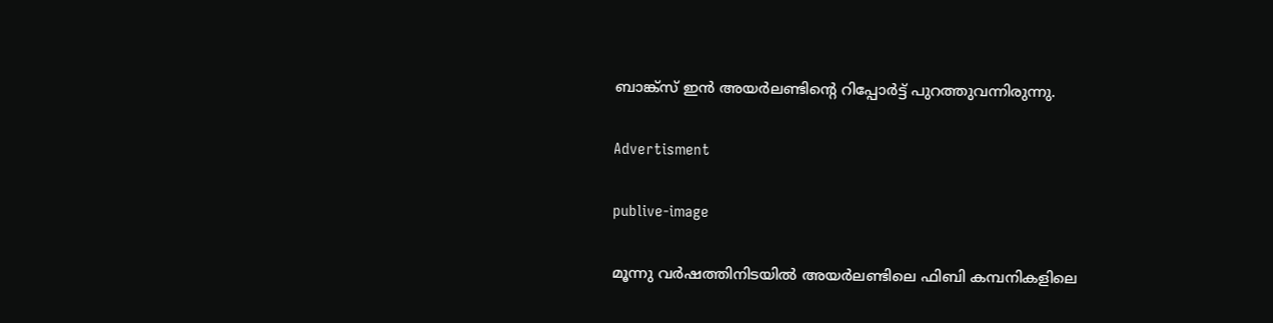ബാങ്ക്സ് ഇന്‍ അയര്‍ലണ്ടിന്റെ റിപ്പോര്‍ട്ട് പുറത്തുവന്നിരുന്നു.

Advertisment

publive-image

മൂന്നു വര്‍ഷത്തിനിടയില്‍ അയര്‍ലണ്ടിലെ ഫിബി കമ്പനികളിലെ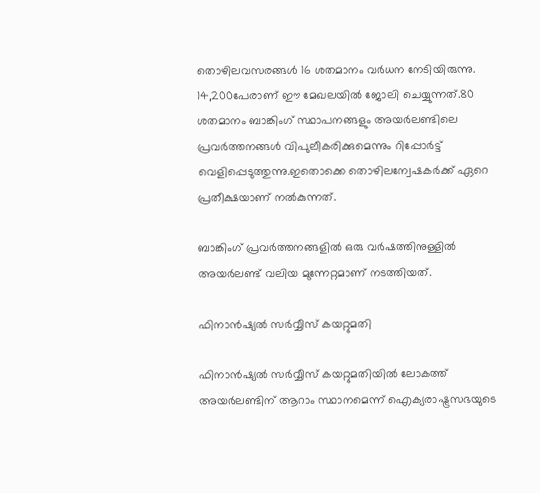തൊഴിലവസരങ്ങള്‍ 16 ശതമാനം വര്‍ധന നേടിയിരുന്നു. 14,200പേരാണ് ഈ മേഖലയില്‍ ജോലി ചെയ്യുന്നത്.80 ശതമാനം ബാങ്കിംഗ് സ്ഥാപനങ്ങളും അയര്‍ലണ്ടിലെ പ്രവര്‍ത്തനങ്ങള്‍ വിപുലീകരിക്കുമെന്നും റിപ്പോര്‍ട്ട് വെളിപ്പെടുത്തുന്നു.ഇതൊക്കെ തൊഴിലന്വേഷകര്‍ക്ക് ഏറെ പ്രതീക്ഷയാണ് നല്‍കുന്നത്.

ബാങ്കിംഗ് പ്രവര്‍ത്തനങ്ങളില്‍ ഒരു വര്‍ഷത്തിനുള്ളില്‍ അയര്‍ലണ്ട് വലിയ മുന്നേറ്റമാണ് നടത്തിയത്.

ഫിനാന്‍ഷ്യല്‍ സര്‍വ്വീസ് കയറ്റുമതി

ഫിനാന്‍ഷ്യല്‍ സര്‍വ്വീസ് കയറ്റുമതിയില്‍ ലോകത്ത് അയര്‍ലണ്ടിന് ആറാം സ്ഥാനമെന്ന് ഐക്യരാഷ്ട്രസഭയുടെ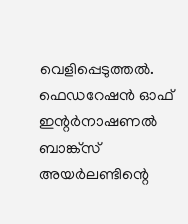വെളിപ്പെടുത്തല്‍. ഫെഡറേഷന്‍ ഓഫ് ഇന്റര്‍നാഷണല്‍ ബാങ്ക്സ് അയര്‍ലണ്ടിന്റെ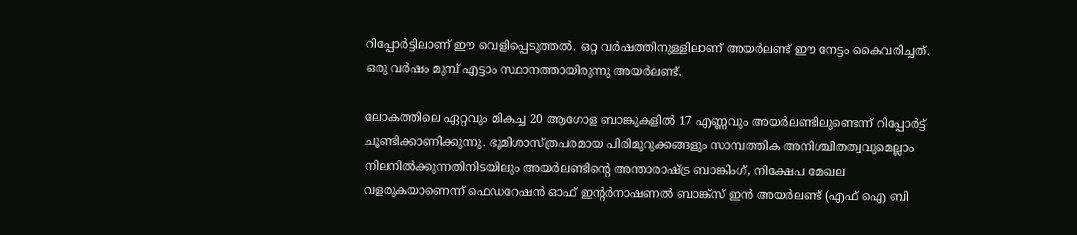റിപ്പോര്‍ട്ടിലാണ് ഈ വെളിപ്പെടുത്തല്‍. ഒറ്റ വര്‍ഷത്തിനുള്ളിലാണ് അയര്‍ലണ്ട് ഈ നേട്ടം കൈവരിച്ചത്. ഒരു വര്‍ഷം മുമ്പ് എട്ടാം സ്ഥാനത്തായിരുന്നു അയര്‍ലണ്ട്.

ലോകത്തിലെ ഏറ്റവും മികച്ച 20 ആഗോള ബാങ്കുകളില്‍ 17 എണ്ണവും അയര്‍ലണ്ടിലുണ്ടെന്ന് റിപ്പോര്‍ട്ട് ചൂണ്ടിക്കാണിക്കുന്നു. ഭൂമിശാസ്ത്രപരമായ പിരിമുറുക്കങ്ങളും സാമ്പത്തിക അനിശ്ചിതത്വവുമെല്ലാം നിലനില്‍ക്കുന്നതിനിടയിലും അയര്‍ലണ്ടിന്റെ അന്താരാഷ്ട്ര ബാങ്കിംഗ്, നിക്ഷേപ മേഖല വളരുകയാണെന്ന് ഫെഡറേഷന്‍ ഓഫ് ഇന്റര്‍നാഷണല്‍ ബാങ്ക്സ് ഇന്‍ അയര്‍ലണ്ട് (എഫ് ഐ ബി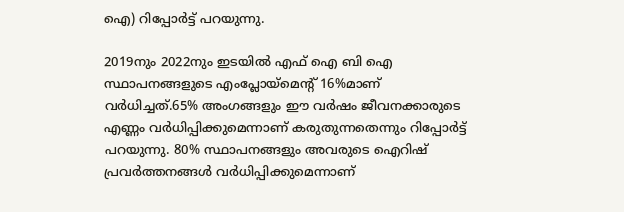ഐ) റിപ്പോര്‍ട്ട് പറയുന്നു.

2019നും 2022നും ഇടയില്‍ എഫ് ഐ ബി ഐ സ്ഥാപനങ്ങളുടെ എംപ്ലോയ്മെന്റ് 16%മാണ് വര്‍ധിച്ചത്.65% അംഗങ്ങളും ഈ വര്‍ഷം ജീവനക്കാരുടെ എണ്ണം വര്‍ധിപ്പിക്കുമെന്നാണ് കരുതുന്നതെന്നും റിപ്പോര്‍ട്ട് പറയുന്നു. 80% സ്ഥാപനങ്ങളും അവരുടെ ഐറിഷ് പ്രവര്‍ത്തനങ്ങള്‍ വര്‍ധിപ്പിക്കുമെന്നാണ്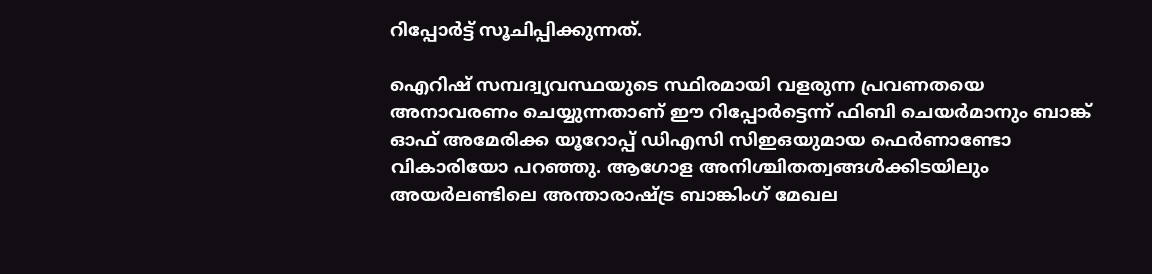റിപ്പോര്‍ട്ട് സൂചിപ്പിക്കുന്നത്.

ഐറിഷ് സമ്പദ്വ്യവസ്ഥയുടെ സ്ഥിരമായി വളരുന്ന പ്രവണതയെ അനാവരണം ചെയ്യുന്നതാണ് ഈ റിപ്പോര്‍ട്ടെന്ന് ഫിബി ചെയര്‍മാനും ബാങ്ക് ഓഫ് അമേരിക്ക യൂറോപ്പ് ഡിഎസി സിഇഒയുമായ ഫെര്‍ണാണ്ടോ വികാരിയോ പറഞ്ഞു. ആഗോള അനിശ്ചിതത്വങ്ങള്‍ക്കിടയിലും അയര്‍ലണ്ടിലെ അന്താരാഷ്ട്ര ബാങ്കിംഗ് മേഖല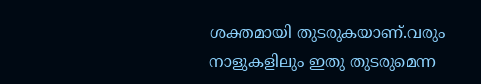ശക്തമായി തുടരുകയാണ്.വരും നാളുകളിലും ഇതു തുടരുമെന്ന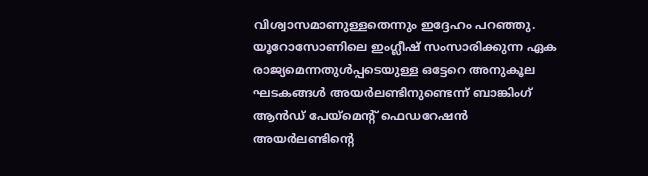വിശ്വാസമാണുള്ളതെന്നും ഇദ്ദേഹം പറഞ്ഞു. യൂറോസോണിലെ ഇംഗ്ലീഷ് സംസാരിക്കുന്ന ഏക രാജ്യമെന്നതുള്‍പ്പടെയുള്ള ഒട്ടേറെ അനുകൂല ഘടകങ്ങള്‍ അയര്‍ലണ്ടിനുണ്ടെന്ന് ബാങ്കിംഗ് ആന്‍ഡ് പേയ്‌മെന്റ് ഫെഡറേഷന്‍ അയര്‍ലണ്ടിന്റെ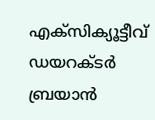എക്‌സിക്യൂട്ടീവ് ഡയറക്ടര്‍ ബ്രയാന്‍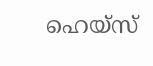ഹെയ്‌സ്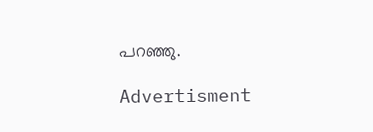പറഞ്ഞു.

Advertisment